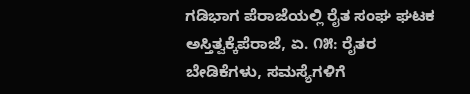ಗಡಿಭಾಗ ಪೆರಾಜೆಯಲ್ಲಿ ರೈತ ಸಂಘ ಘಟಕ ಅಸ್ತಿತ್ವಕ್ಕೆಪೆರಾಜೆ, ಏ. ೧೫: ರೈತರ ಬೇಡಿಕೆಗಳು, ಸಮಸ್ಯೆಗಳಿಗೆ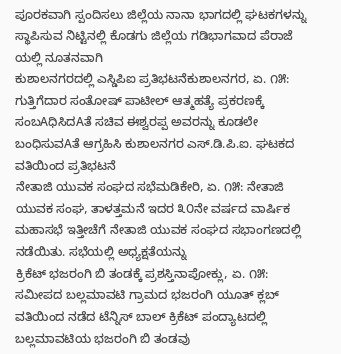ಪೂರಕವಾಗಿ ಸ್ಪಂದಿಸಲು ಜಿಲ್ಲೆಯ ನಾನಾ ಭಾಗದಲ್ಲಿ ಘಟಕಗಳನ್ನು ಸ್ಥಾಪಿಸುವ ನಿಟ್ಟಿನಲ್ಲಿ ಕೊಡಗು ಜಿಲ್ಲೆಯ ಗಡಿಭಾಗವಾದ ಪೆರಾಜೆ ಯಲ್ಲಿ ನೂತನವಾಗಿ
ಕುಶಾಲನಗರದಲ್ಲಿ ಎಸ್ಡಿಪಿಐ ಪ್ರತಿಭಟನೆಕುಶಾಲನಗರ, ಏ. ೧೫: ಗುತ್ತಿಗೆದಾರ ಸಂತೋಷ್ ಪಾಟೀಲ್ ಆತ್ಮಹತ್ಯೆ ಪ್ರಕರಣಕ್ಕೆ ಸಂಬAಧಿಸಿದAತೆ ಸಚಿವ ಈಶ್ವರಪ್ಪ ಅವರನ್ನು ಕೂಡಲೇ ಬಂಧಿಸುವAತೆ ಆಗ್ರಹಿಸಿ ಕುಶಾಲನಗರ ಎಸ್.ಡಿ.ಪಿ.ಐ. ಘಟಕದ ವತಿಯಿಂದ ಪ್ರತಿಭಟನೆ
ನೇತಾಜಿ ಯುವಕ ಸಂಘದ ಸಭೆಮಡಿಕೇರಿ, ಏ. ೧೫: ನೇತಾಜಿ ಯುವಕ ಸಂಘ, ತಾಳತ್ತಮನೆ ಇದರ ೩೦ನೇ ವರ್ಷದ ವಾರ್ಷಿಕ ಮಹಾಸಭೆ ಇತ್ತೀಚೆಗೆ ನೇತಾಜಿ ಯುವಕ ಸಂಘದ ಸಭಾಂಗಣದಲ್ಲಿ ನಡೆಯಿತು. ಸಭೆಯಲ್ಲಿ ಅಧ್ಯಕ್ಷತೆಯನ್ನು
ಕ್ರಿಕೆಟ್ ಭಜರಂಗಿ ಬಿ ತಂಡಕ್ಕೆ ಪ್ರಶಸ್ತಿನಾಪೋಕ್ಲು, ಏ. ೧೫: ಸಮೀಪದ ಬಲ್ಲಮಾವಟಿ ಗ್ರಾಮದ ಭಜರಂಗಿ ಯೂತ್ ಕ್ಲಬ್ ವತಿಯಿಂದ ನಡೆದ ಟೆನ್ನಿಸ್ ಬಾಲ್ ಕ್ರಿಕೆಟ್ ಪಂದ್ಯಾಟದಲ್ಲಿ ಬಲ್ಲಮಾವಟಿಯ ಭಜರಂಗಿ ಬಿ ತಂಡವು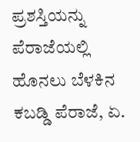ಪ್ರಶಸ್ತಿಯನ್ನು
ಪೆರಾಜೆಯಲ್ಲಿ ಹೊನಲು ಬೆಳಕಿನ ಕಬಡ್ಡಿ ಪೆರಾಜೆ, ಏ.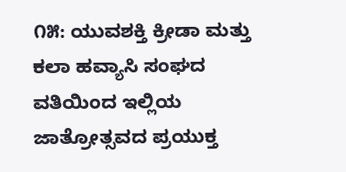೧೫: ಯುವಶಕ್ತಿ ಕ್ರೀಡಾ ಮತ್ತು ಕಲಾ ಹವ್ಯಾಸಿ ಸಂಘದ ವತಿಯಿಂದ ಇಲ್ಲಿಯ ಜಾತ್ರೋತ್ಸವದ ಪ್ರಯುಕ್ತ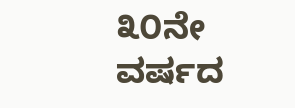೩೦ನೇ ವರ್ಷದ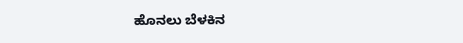ಹೊನಲು ಬೆಳಕಿನ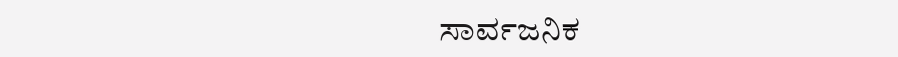ಸಾರ್ವಜನಿಕ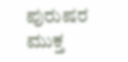ಪುರುಷರ ಮುಕ್ತ